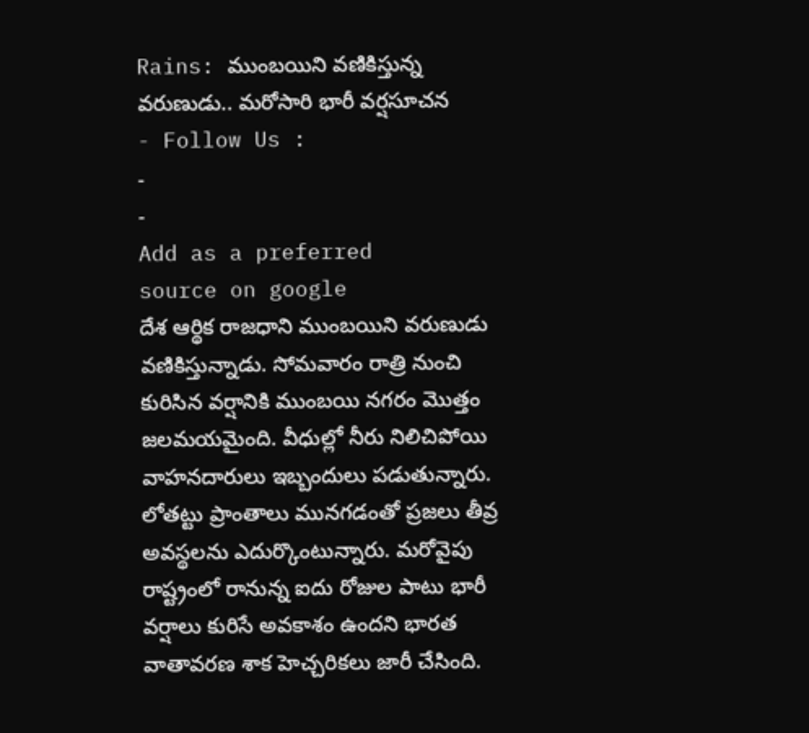Rains: ముంబయిని వణికిస్తున్న వరుణుడు.. మరోసారి భారీ వర్షసూచన
- Follow Us :
-
-
Add as a preferred
source on google
దేశ ఆర్థిక రాజధాని ముంబయిని వరుణుడు వణికిస్తున్నాడు. సోమవారం రాత్రి నుంచి కురిసిన వర్షానికి ముంబయి నగరం మొత్తం జలమయమైంది. వీధుల్లో నీరు నిలిచిపోయి వాహనదారులు ఇబ్బందులు పడుతున్నారు. లోతట్టు ప్రాంతాలు మునగడంతో ప్రజలు తీవ్ర అవస్థలను ఎదుర్కొంటున్నారు. మరోవైపు రాష్ట్రంలో రానున్న ఐదు రోజుల పాటు భారీ వర్షాలు కురిసే అవకాశం ఉందని భారత వాతావరణ శాక హెచ్చరికలు జారీ చేసింది.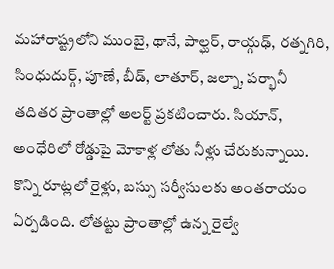మహారాష్ట్రలోని ముంబై, థానే, పాల్ఘర్, రాయ్గఢ్, రత్నగిరి, సింధుదుర్గ్, పూణే, బీడ్, లాతూర్, జల్నా, పర్భానీ తదితర ప్రాంతాల్లో అలర్ట్ ప్రకటించారు. సియాన్, అంధేరిలో రోడ్డుపై మోకాళ్ల లోతు నీళ్లు చేరుకున్నాయి. కొన్ని రూట్లలో రైళ్లు, బస్సు సర్వీసులకు అంతరాయం ఏర్పడింది. లోతట్టు ప్రాంతాల్లో ఉన్న రైల్వే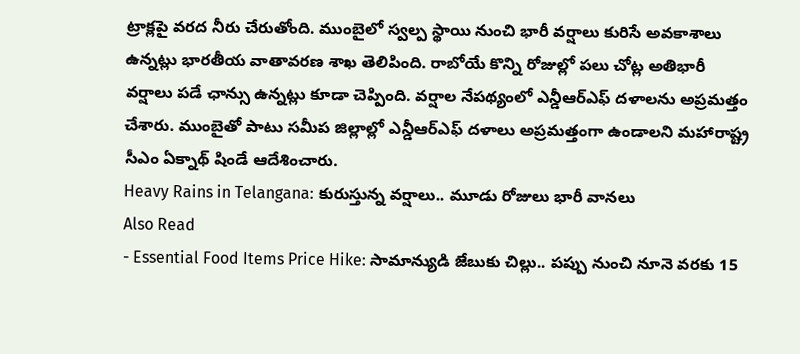ట్రాక్లపై వరద నీరు చేరుతోంది. ముంబైలో స్వల్ప స్థాయి నుంచి భారీ వర్షాలు కురిసే అవకాశాలు ఉన్నట్లు భారతీయ వాతావరణ శాఖ తెలిపింది. రాబోయే కొన్ని రోజుల్లో పలు చోట్ల అతిభారీ వర్షాలు పడే ఛాన్సు ఉన్నట్లు కూడా చెప్పింది. వర్షాల నేపథ్యంలో ఎన్డీఆర్ఎఫ్ దళాలను అప్రమత్తం చేశారు. ముంబైతో పాటు సమీప జిల్లాల్లో ఎన్డీఆర్ఎఫ్ దళాలు అప్రమత్తంగా ఉండాలని మహారాష్ట్ర సీఎం ఏక్నాథ్ షిండే ఆదేశించారు.
Heavy Rains in Telangana: కురుస్తున్న వర్షాలు.. మూడు రోజులు భారీ వానలు
Also Read
- Essential Food Items Price Hike: సామాన్యుడి జేబుకు చిల్లు.. పప్పు నుంచి నూనె వరకు 15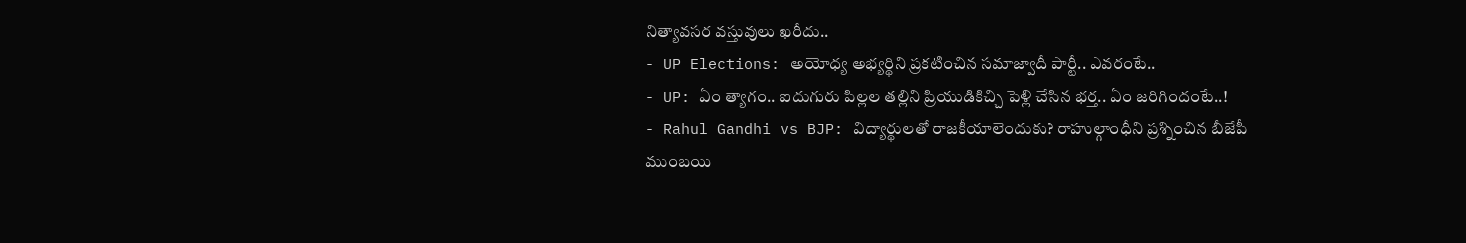నిత్యావసర వస్తువులు ఖరీదు..
- UP Elections: అయోధ్య అభ్యర్థిని ప్రకటించిన సమాజ్వాదీ పార్టీ.. ఎవరంటే..
- UP: ఏం త్యాగం.. ఐదుగురు పిల్లల తల్లిని ప్రియుడికిచ్చి పెళ్లి చేసిన భర్త.. ఏం జరిగిందంటే..!
- Rahul Gandhi vs BJP: విద్యార్థులతో రాజకీయాలెందుకు? రాహుల్గాంధీని ప్రశ్నించిన బీజేపీ
ముంబయి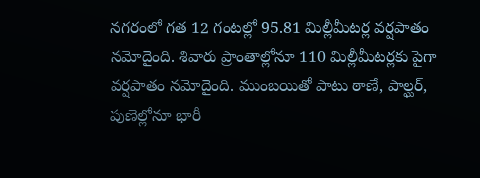నగరంలో గత 12 గంటల్లో 95.81 మిల్లీమీటర్ల వర్షపాతం నమోదైంది. శివారు ప్రాంతాల్లోనూ 110 మిల్లీమీటర్లకు పైగా వర్షపాతం నమోదైంది. ముంబయితో పాటు ఠాణే, పాల్ఘర్, పుణెల్లోనూ భారీ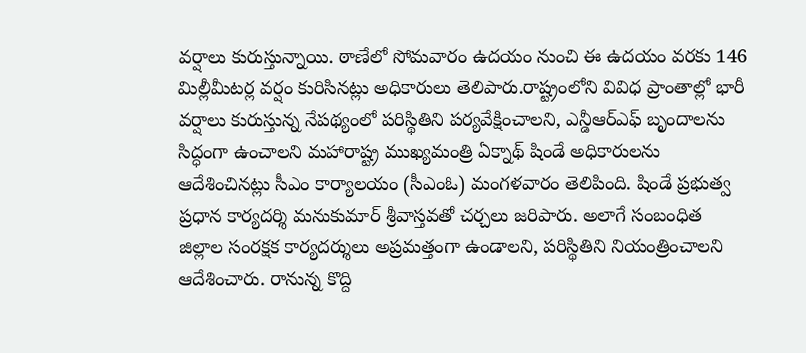వర్షాలు కురుస్తున్నాయి. ఠాణేలో సోమవారం ఉదయం నుంచి ఈ ఉదయం వరకు 146 మిల్లీమీటర్ల వర్షం కురిసినట్లు అధికారులు తెలిపారు.రాష్ట్రంలోని వివిధ ప్రాంతాల్లో భారీ వర్షాలు కురుస్తున్న నేపథ్యంలో పరిస్థితిని పర్యవేక్షించాలని, ఎన్డీఆర్ఎఫ్ బృందాలను సిద్ధంగా ఉంచాలని మహారాష్ట్ర ముఖ్యమంత్రి ఏక్నాథ్ షిండే అధికారులను ఆదేశించినట్లు సీఎం కార్యాలయం (సీఎంఓ) మంగళవారం తెలిపింది. షిండే ప్రభుత్వ ప్రధాన కార్యదర్శి మనుకుమార్ శ్రీవాస్తవతో చర్చలు జరిపారు. అలాగే సంబంధిత జిల్లాల సంరక్షక కార్యదర్శులు అప్రమత్తంగా ఉండాలని, పరిస్థితిని నియంత్రించాలని ఆదేశించారు. రానున్న కొద్ది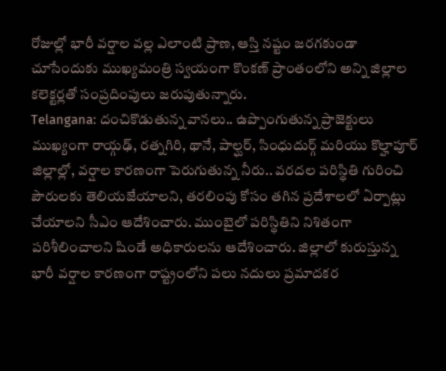రోజుల్లో భారీ వర్షాల వల్ల ఎలాంటి ప్రాణ, ఆస్తి నష్టం జరగకుండా చూసేందుకు ముఖ్యమంత్రి స్వయంగా కొంకణ్ ప్రాంతంలోని అన్ని జిల్లాల కలెక్టర్లతో సంప్రదింపులు జరుపుతున్నారు.
Telangana: దంచికొడుతున్న వానలు.. ఉప్పొంగుతున్న ప్రాజెక్టులు
ముఖ్యంగా రాయ్గఢ్, రత్నగిరి, థానే, పాల్ఘర్, సింధుదుర్గ్ మరియు కొల్హాపూర్ జిల్లాల్లో, వర్షాల కారణంగా పెరుగుతున్న నీరు.. వరదల పరిస్థితి గురించి పౌరులకు తెలియజేయాలని, తరలింపు కోసం తగిన ప్రదేశాలలో ఏర్పాట్లు చేయాలని సీఎం ఆదేశించారు. ముంబైలో పరిస్థితిని నిశితంగా పరిశీలించాలని షిండే అధికారులను ఆదేశించారు. జిల్లాలో కురుస్తున్న భారీ వర్షాల కారణంగా రాష్ట్రంలోని పలు నదులు ప్రమాదకర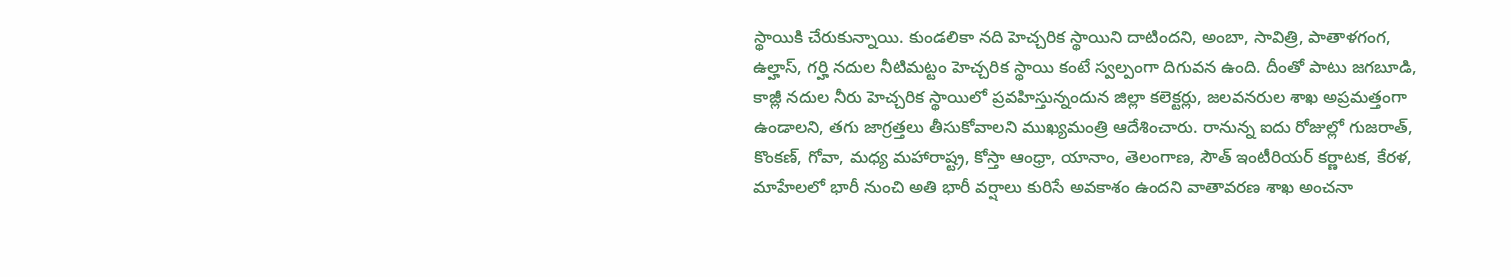స్థాయికి చేరుకున్నాయి. కుండలికా నది హెచ్చరిక స్థాయిని దాటిందని, అంబా, సావిత్రి, పాతాళగంగ, ఉల్హాస్, గర్హి నదుల నీటిమట్టం హెచ్చరిక స్థాయి కంటే స్వల్పంగా దిగువన ఉంది. దీంతో పాటు జగబూడి, కాజ్లీ నదుల నీరు హెచ్చరిక స్థాయిలో ప్రవహిస్తున్నందున జిల్లా కలెక్టర్లు, జలవనరుల శాఖ అప్రమత్తంగా ఉండాలని, తగు జాగ్రత్తలు తీసుకోవాలని ముఖ్యమంత్రి ఆదేశించారు. రానున్న ఐదు రోజుల్లో గుజరాత్, కొంకణ్, గోవా, మధ్య మహారాష్ట్ర, కోస్తా ఆంధ్రా, యానాం, తెలంగాణ, సౌత్ ఇంటీరియర్ కర్ణాటక, కేరళ, మాహేలలో భారీ నుంచి అతి భారీ వర్షాలు కురిసే అవకాశం ఉందని వాతావరణ శాఖ అంచనా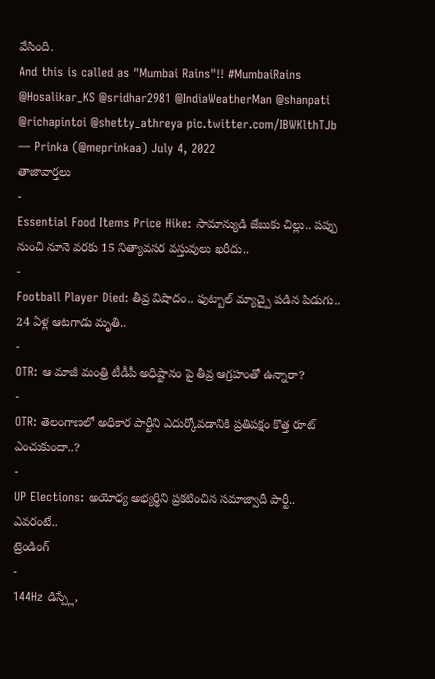వేసింది.
And this is called as "Mumbai Rains"!! #MumbaiRains @Hosalikar_KS @sridhar2981 @IndiaWeatherMan @shanpati @richapintoi @shetty_athreya pic.twitter.com/IBWKlthTJb
— Prinka (@meprinkaa) July 4, 2022
తాజావార్తలు
-
Essential Food Items Price Hike: సామాన్యుడి జేబుకు చిల్లు.. పప్పు నుంచి నూనె వరకు 15 నిత్యావసర వస్తువులు ఖరీదు..
-
Football Player Died: తీవ్ర విషాదం.. ఫుట్బాల్ మ్యాచ్పై పడిన పిడుగు.. 24 ఏళ్ల ఆటగాడు మృతి..
-
OTR: ఆ మాజీ మంత్రి టీడీపీ అధిష్టానం పై తీవ్ర ఆగ్రహంతో ఉన్నారా?
-
OTR: తెలంగాణలో అధికార పార్టీని ఎదుర్కోవడానికి ప్రతిపక్షం కొత్త రూట్ ఎంచుకుందా..?
-
UP Elections: అయోధ్య అభ్యర్థిని ప్రకటించిన సమాజ్వాదీ పార్టీ.. ఎవరంటే..
ట్రెండింగ్
-
144Hz డిస్ప్లే,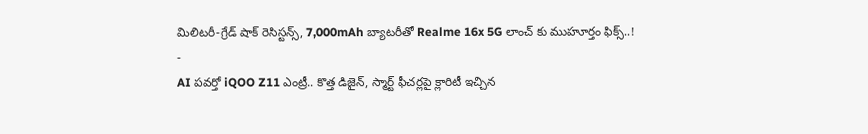మిలిటరీ-గ్రేడ్ షాక్ రెసిస్టన్స్, 7,000mAh బ్యాటరీతో Realme 16x 5G లాంచ్ కు ముహూర్తం ఫిక్స్..!
-
AI పవర్తో iQOO Z11 ఎంట్రీ.. కొత్త డిజైన్, స్మార్ట్ ఫీచర్లపై క్లారిటీ ఇచ్చిన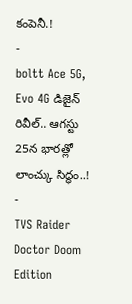కంపెనీ.!
-
boltt Ace 5G, Evo 4G డిజైన్ రివీల్.. ఆగస్టు 25న భారత్లో లాంచ్కు సిద్ధం..!
-
TVS Raider Doctor Doom Edition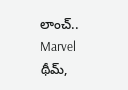లాంచ్.. Marvel థీమ్,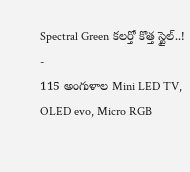Spectral Green కలర్తో కొత్త స్టైల్..!
-
115 అంగుళాల Mini LED TV, OLED evo, Micro RGB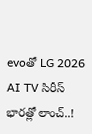evoతో LG 2026 AI TV సిరీస్ భారత్లో లాంచ్..!